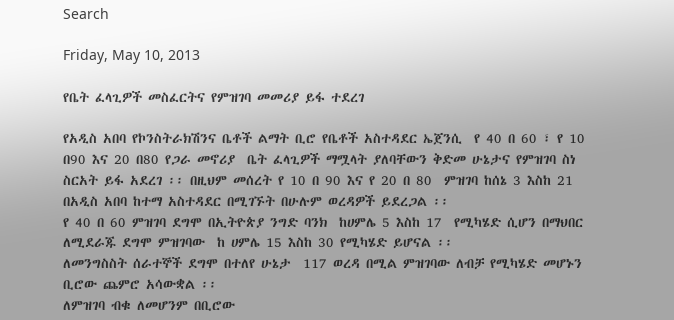Search

Friday, May 10, 2013

የቤት ፈላጊዎች መስፈርትና የምዝገባ መመሪያ ይፋ ተደረገ

የአዲስ አበባ የኮንስትራክሽንና ቤቶች ልማት ቢሮ የቤቶች አስተዳደር ኤጀንሲ  የ 40 በ 60 ፣ የ 10 በ90 እና 20 በ80 የጋራ መኖሪያ  ቤት ፈላጊዎች ማሟላት ያለባቸውን ቅድመ ሁኔታና የምዝገባ ስነ ስርአት ይፋ አደረገ ፡፡ በዚህም መሰረት የ 10 በ 90 እና የ 20 በ 80  ምዝገባ ከሰኔ 3 እስከ 21 በአዲስ አበባ ከተማ አስተዳደር በሚገኙት በሁሉም ወረዳዎች ይደረጋል ፡፡
የ 40 በ 60 ምዝገባ ደግሞ በኢትዮጵያ ንግድ ባንክ  ከሀምሌ 5 እስከ 17  የሚካሄድ ሲሆን በማህበር ለሚደራጁ ደግሞ ምዝገባው  ከ ሀምሌ 15 እስከ 30 የሚካሄድ ይሆናል ፡፡
ለመንግስስት ሰራተኞች ደግሞ በተለየ ሁኔታ  117 ወረዳ በሚል ምዝገባው ለብቻ የሚካሄድ መሆኑን ቢሮው ጨምሮ አሳውቋል ፡፡
ለምዝገባ ብቁ ለመሆንም በቢሮው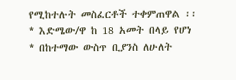የሚከተሉት መስፈርቶች ተቀምጠዋል ፡፡
* እድሜው/ዋ ከ 18 አመት በላይ የሆነ
* በከተማው ውስጥ ቢያንስ ለሁለት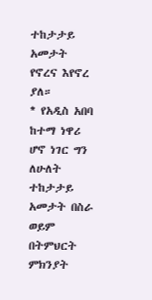ተከታታይ አመታት የኖረና እየኖረ ያለ።
* የአዲስ አበባ ከተማ ነዋሪ ሆኖ ነገር ግን ለሁለት ተከታታይ አመታት በስራ ወይም በትምህርት ምክንያት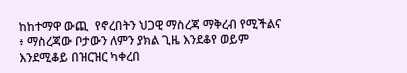ከከተማዋ ውጪ  የኖረበትን ህጋዊ ማስረጃ ማቅረብ የሚችልና ፥ ማስረጃው ቦታውን ለምን ያክል ጊዜ እንደቆየ ወይም እንደሚቆይ በዝርዝር ካቀረበ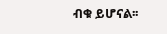ብቁ ይሆናል፡፡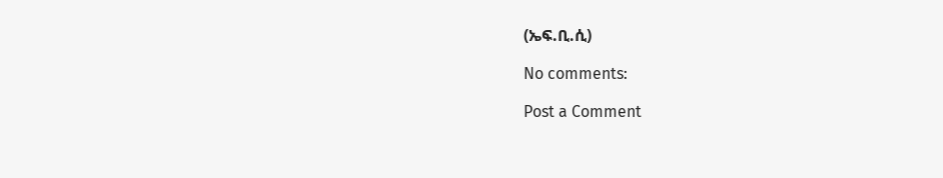(ኤፍ.ቢ.ሲ)

No comments:

Post a Comment